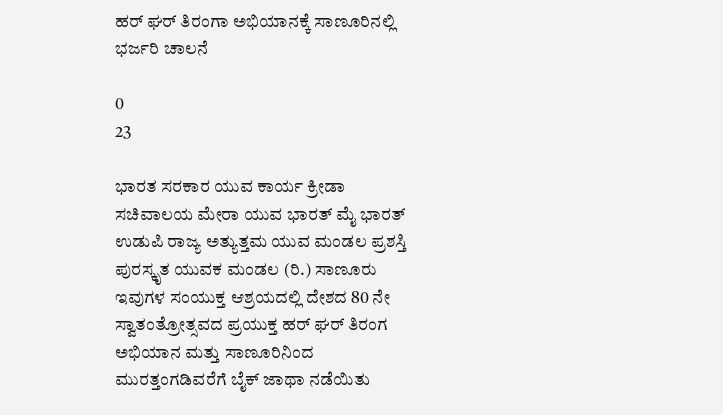ಹರ್ ಘರ್ ತಿರಂಗಾ ಅಭಿಯಾನಕ್ಕೆ ಸಾಣೂರಿನಲ್ಲಿ ಭರ್ಜರಿ ಚಾಲನೆ

0
23

ಭಾರತ ಸರಕಾರ ಯುವ ಕಾರ್ಯ ಕ್ರೀಡಾ ಸಚಿವಾಲಯ ಮೇರಾ ಯುವ ಭಾರತ್ ಮೈ ಭಾರತ್ ಉಡುಪಿ ರಾಜ್ಯ ಅತ್ಯುತ್ತಮ ಯುವ ಮಂಡಲ ಪ್ರಶಸ್ತಿ ಪುರಸ್ಕೃತ ಯುವಕ ಮಂಡಲ (ರಿ.) ಸಾಣೂರು ಇವುಗಳ ಸಂಯುಕ್ತ ಆಶ್ರಯದಲ್ಲಿ ದೇಶದ 80 ನೇ ಸ್ವಾತಂತ್ರೋತ್ಸವದ ಪ್ರಯುಕ್ತ ಹರ್ ಘರ್ ತಿರಂಗ ಅಭಿಯಾನ ಮತ್ತು ಸಾಣೂರಿನಿಂದ ಮುರತ್ತಂಗಡಿವರೆಗೆ ಬೈಕ್ ಜಾಥಾ ನಡೆಯಿತು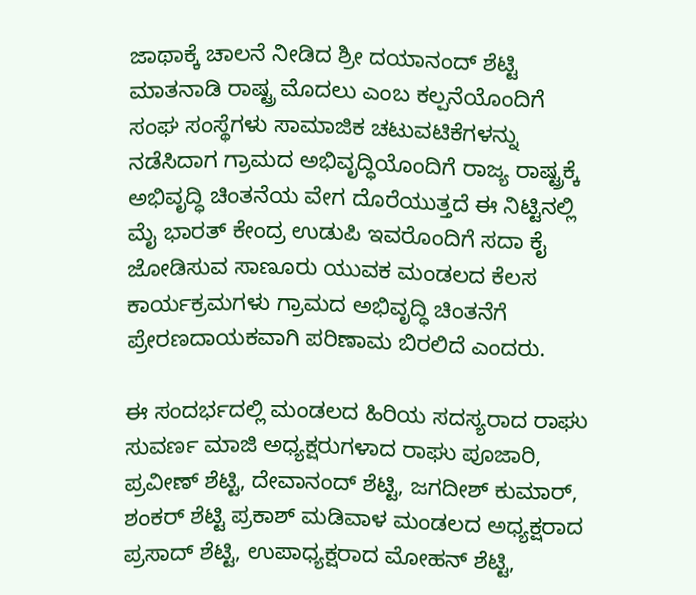ಜಾಥಾಕ್ಕೆ ಚಾಲನೆ ನೀಡಿದ ಶ್ರೀ ದಯಾನಂದ್ ಶೆಟ್ಟಿ ಮಾತನಾಡಿ ರಾಷ್ಟ್ರ ಮೊದಲು ಎಂಬ ಕಲ್ಪನೆಯೊಂದಿಗೆ ಸಂಘ ಸಂಸ್ಥೆಗಳು ಸಾಮಾಜಿಕ ಚಟುವಟಿಕೆಗಳನ್ನು ನಡೆಸಿದಾಗ ಗ್ರಾಮದ ಅಭಿವೃದ್ಧಿಯೊಂದಿಗೆ ರಾಜ್ಯ ರಾಷ್ಟ್ರಕ್ಕೆ ಅಭಿವೃದ್ಧಿ ಚಿಂತನೆಯ ವೇಗ ದೊರೆಯುತ್ತದೆ ಈ ನಿಟ್ಟಿನಲ್ಲಿ ಮೈ ಭಾರತ್ ಕೇಂದ್ರ ಉಡುಪಿ ಇವರೊಂದಿಗೆ ಸದಾ ಕೈ ಜೋಡಿಸುವ ಸಾಣೂರು ಯುವಕ ಮಂಡಲದ ಕೆಲಸ ಕಾರ್ಯಕ್ರಮಗಳು ಗ್ರಾಮದ ಅಭಿವೃದ್ಧಿ ಚಿಂತನೆಗೆ ಪ್ರೇರಣದಾಯಕವಾಗಿ ಪರಿಣಾಮ ಬಿರಲಿದೆ ಎಂದರು.

ಈ ಸಂದರ್ಭದಲ್ಲಿ ಮಂಡಲದ ಹಿರಿಯ ಸದಸ್ಯರಾದ ರಾಘು ಸುವರ್ಣ ಮಾಜಿ ಅಧ್ಯಕ್ಷರುಗಳಾದ ರಾಘು ಪೂಜಾರಿ, ಪ್ರವೀಣ್ ಶೆಟ್ಟಿ, ದೇವಾನಂದ್ ಶೆಟ್ಟಿ, ಜಗದೀಶ್ ಕುಮಾರ್, ಶಂಕರ್ ಶೆಟ್ಟಿ ಪ್ರಕಾಶ್ ಮಡಿವಾಳ ಮಂಡಲದ ಅಧ್ಯಕ್ಷರಾದ ಪ್ರಸಾದ್ ಶೆಟ್ಟಿ, ಉಪಾಧ್ಯಕ್ಷರಾದ ಮೋಹನ್ ಶೆಟ್ಟಿ,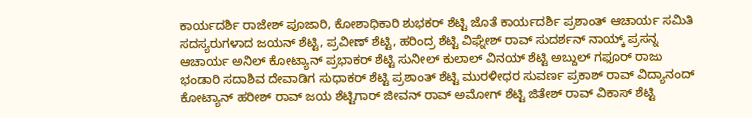ಕಾರ್ಯದರ್ಶಿ ರಾಜೇಶ್ ಪೂಜಾರಿ, ಕೋಶಾಧಿಕಾರಿ ಶುಭಕರ್ ಶೆಟ್ಟಿ ಜೊತೆ ಕಾರ್ಯದರ್ಶಿ ಪ್ರಶಾಂತ್ ಆಚಾರ್ಯ ಸಮಿತಿ ಸದಸ್ಯರುಗಳಾದ ಜಯನ್ ಶೆಟ್ಟಿ, ಪ್ರವೀಣ್ ಶೆಟ್ಟಿ, ಹರಿಂದ್ರ ಶೆಟ್ಟಿ ವಿಘ್ನೇಶ್ ರಾವ್ ಸುದರ್ಶನ್ ನಾಯ್ಕ್ ಪ್ರಸನ್ನ ಆಚಾರ್ಯ ಅನಿಲ್ ಕೋಟ್ಯಾನ್ ಪ್ರಭಾಕರ್ ಶೆಟ್ಟಿ ಸುನೀಲ್ ಕುಲಾಲ್ ವಿನಯ್ ಶೆಟ್ಟಿ ಅಬ್ದುಲ್ ಗಫೂರ್ ರಾಜು ಭಂಡಾರಿ ಸದಾಶಿವ ದೇವಾಡಿಗ ಸುಧಾಕರ್ ಶೆಟ್ಟಿ ಪ್ರಶಾಂತ್ ಶೆಟ್ಟಿ ಮುರಳೀಧರ ಸುವರ್ಣ ಪ್ರಕಾಶ್ ರಾವ್ ವಿದ್ಯಾನಂದ್ ಕೋಟ್ಯಾನ್ ಹರೀಶ್ ರಾವ್ ಜಯ ಶೆಟ್ಟಿಗಾರ್ ಜೀವನ್ ರಾವ್ ಅಮೋಗ್ ಶೆಟ್ಟಿ ಜಿತೇಶ್ ರಾವ್ ವಿಕಾಸ್ ಶೆಟ್ಟಿ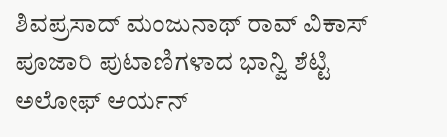ಶಿವಪ್ರಸಾದ್ ಮಂಜುನಾಥ್ ರಾವ್ ವಿಕಾಸ್ ಪೂಜಾರಿ ಪುಟಾಣಿಗಳಾದ ಭಾನ್ವಿ ಶೆಟ್ಟಿ ಅಲೋಫ್ ಆರ್ಯನ್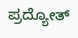ಪ್ರದ್ಯೋತ್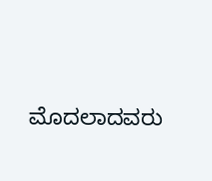ಮೊದಲಾದವರು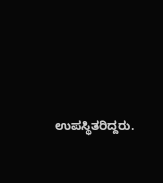ಉಪಸ್ಥಿತರಿದ್ದರು.